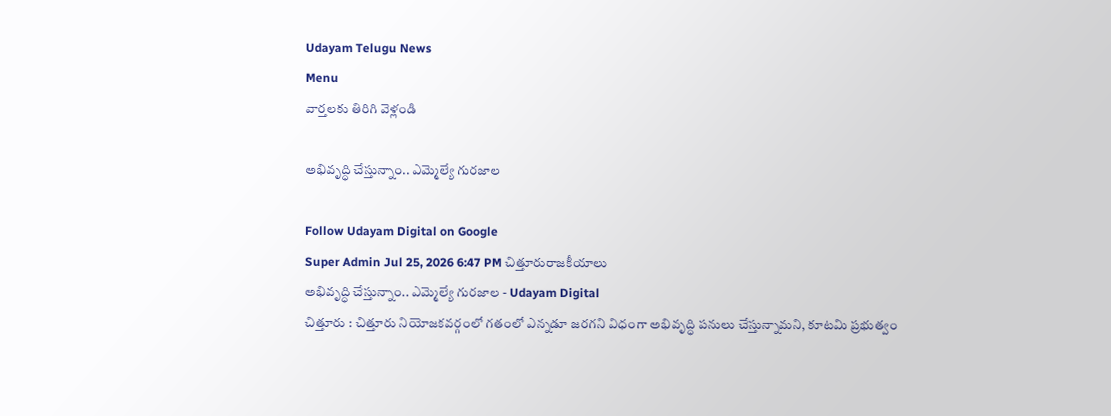Udayam Telugu News
Menu
వార్తలకు తిరిగి వెళ్లండి

అభివృద్ధి చేస్తున్నాం.. ఎమ్మెల్యే గురజాల

Follow Udayam Digital on Google
Super Admin Jul 25, 2026 6:47 PM చిత్తూరురాజకీయాలు
అభివృద్ధి చేస్తున్నాం.. ఎమ్మెల్యే గురజాల - Udayam Digital
చిత్తూరు : చిత్తూరు నియోజకవర్గంలో గతంలో ఎన్నడూ జరగని విధంగా అభివృద్ధి పనులు చేస్తున్నామని, కూటమి ప్రభుత్వం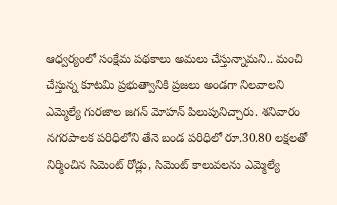ఆధ్వర్యంలో సంక్షేమ పథకాలు అమలు చేస్తున్నామని.. మంచి చేస్తున్న కూటమి ప్రభుత్వానికి ప్రజలు అండగా నిలవాలని ఎమ్మెల్యే గురజాల జగన్ మోహన్ పిలుపునిచ్చారు. శనివారం నగరపాలక పరిధిలోని తేనె బండ పరిధిలో రూ.30.80 లక్షలతో నిర్మించిన సిమెంట్ రోడ్లు, సిమెంట్ కాలువలను ఎమ్మెల్యే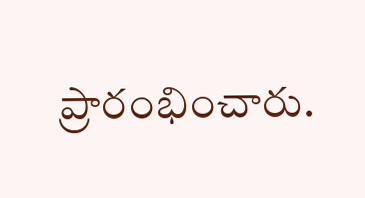ప్రారంభించారు.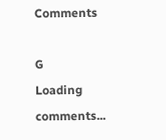Comments

G
Loading comments...